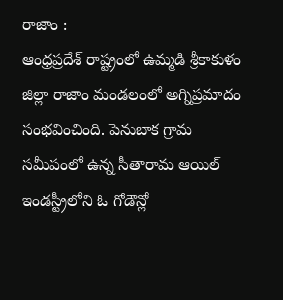రాజాం :
ఆంధ్రప్రదేశ్ రాష్ట్రంలో ఉమ్మడి శ్రీకాకుళం జిల్లా రాజాం మండలంలో అగ్నిప్రమాదం సంభవించింది. పెనుబాక గ్రామ సమీపంలో ఉన్న సీతారామ ఆయిల్ ఇండస్ట్రీలోని ఓ గోడౌన్లో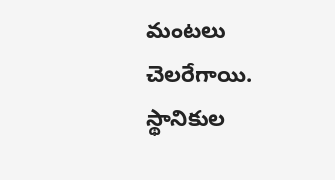మంటలు చెలరేగాయి. స్థానికుల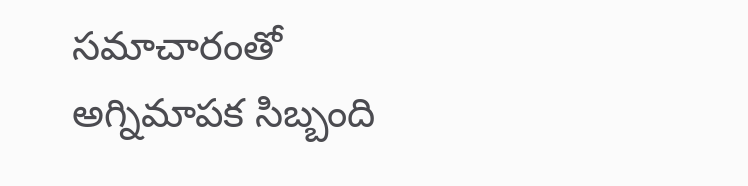సమాచారంతో అగ్నిమాపక సిబ్బంది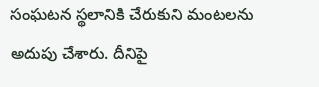సంఘటన స్థలానికి చేరుకుని మంటలను అదుపు చేశారు. దీనిపై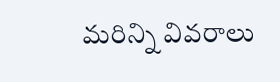మరిన్ని వివరాలు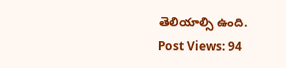తెలియాల్సి ఉంది.
Post Views: 94